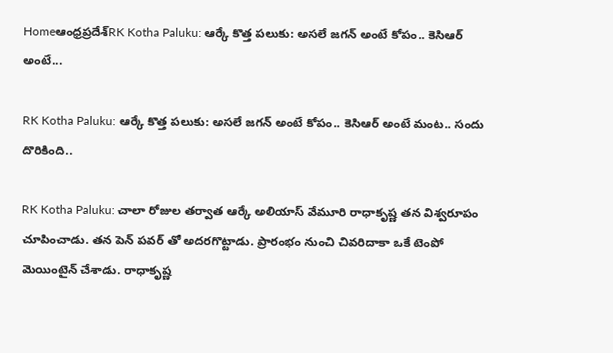Homeఆంధ్రప్రదేశ్‌RK Kotha Paluku: ఆర్కే కొత్త పలుకు: అసలే జగన్ అంటే కోపం.. కెసిఆర్ అంటే...

RK Kotha Paluku: ఆర్కే కొత్త పలుకు: అసలే జగన్ అంటే కోపం.. కెసిఆర్ అంటే మంట.. సందు దొరికింది..

RK Kotha Paluku: చాలా రోజుల తర్వాత ఆర్కే అలియాస్ వేమూరి రాధాకృష్ణ తన విశ్వరూపం చూపించాడు. తన పెన్ పవర్ తో అదరగొట్టాడు. ప్రారంభం నుంచి చివరిదాకా ఒకే టెంపో మెయింటైన్ చేశాడు. రాధాకృష్ణ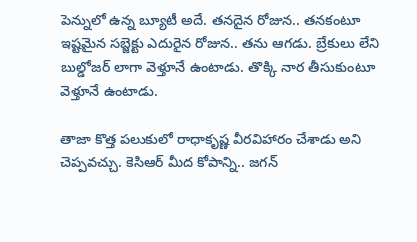పెన్నులో ఉన్న బ్యూటీ అదే. తనదైన రోజున.. తనకంటూ ఇష్టమైన సబ్జెక్టు ఎదురైన రోజున.. తను ఆగడు. బ్రేకులు లేని బుల్డోజర్ లాగా వెళ్తూనే ఉంటాడు. తొక్కి నార తీసుకుంటూ వెళ్తూనే ఉంటాడు.

తాజా కొత్త పలుకులో రాధాకృష్ణ వీరవిహారం చేశాడు అని చెప్పవచ్చు. కెసిఆర్ మీద కోపాన్ని.. జగన్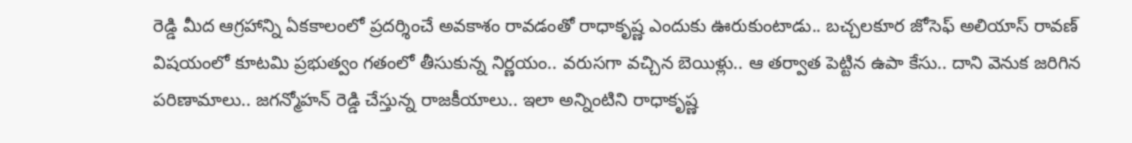రెడ్డి మీద ఆగ్రహాన్ని ఏకకాలంలో ప్రదర్శించే అవకాశం రావడంతో రాధాకృష్ణ ఎందుకు ఊరుకుంటాడు.. బచ్చలకూర జోసెఫ్ అలియాస్ రావణ్ విషయంలో కూటమి ప్రభుత్వం గతంలో తీసుకున్న నిర్ణయం.. వరుసగా వచ్చిన బెయిళ్లు.. ఆ తర్వాత పెట్టిన ఉపా కేసు.. దాని వెనుక జరిగిన పరిణామాలు.. జగన్మోహన్ రెడ్డి చేస్తున్న రాజకీయాలు.. ఇలా అన్నింటిని రాధాకృష్ణ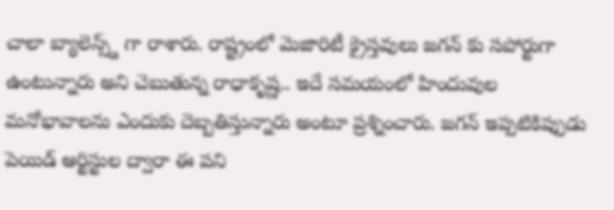చాలా బ్యాలెన్స్డ్ గా రాశారు. రాష్ట్రంలో మెజారిటీ క్రైస్తవులు జగన్ కు సపోర్టుగా ఉంటున్నారు అని చెబుతున్న రాధాకృష్ణ.. ఇదే సమయంలో హిందువుల మనోభావాలను ఎందుకు దెబ్బతిస్తున్నారు అంటూ ప్రశ్నించారు. జగన్ ఇప్పటికిప్పుడు పెయిడ్ ఆర్టిస్టుల ద్వారా ఈ పని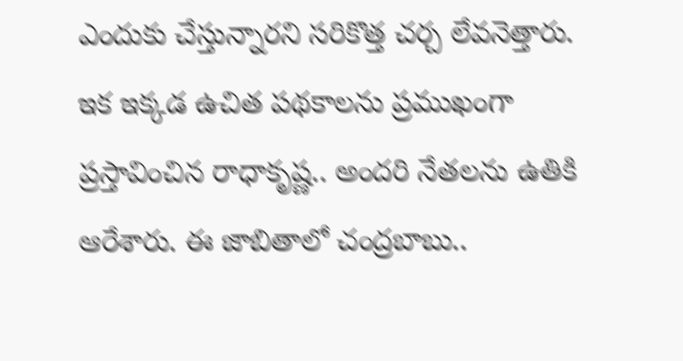ఎందుకు చేస్తున్నారని సరికొత్త చర్చ లేవనెత్తారు. ఇక ఇక్కడ ఉచిత పథకాలను ప్రముఖంగా ప్రస్తావించిన రాధాకృష్ణ.. అందరి నేతలను ఉతికి ఆరేశారు. ఈ జాబితాలో చంద్రబాబు..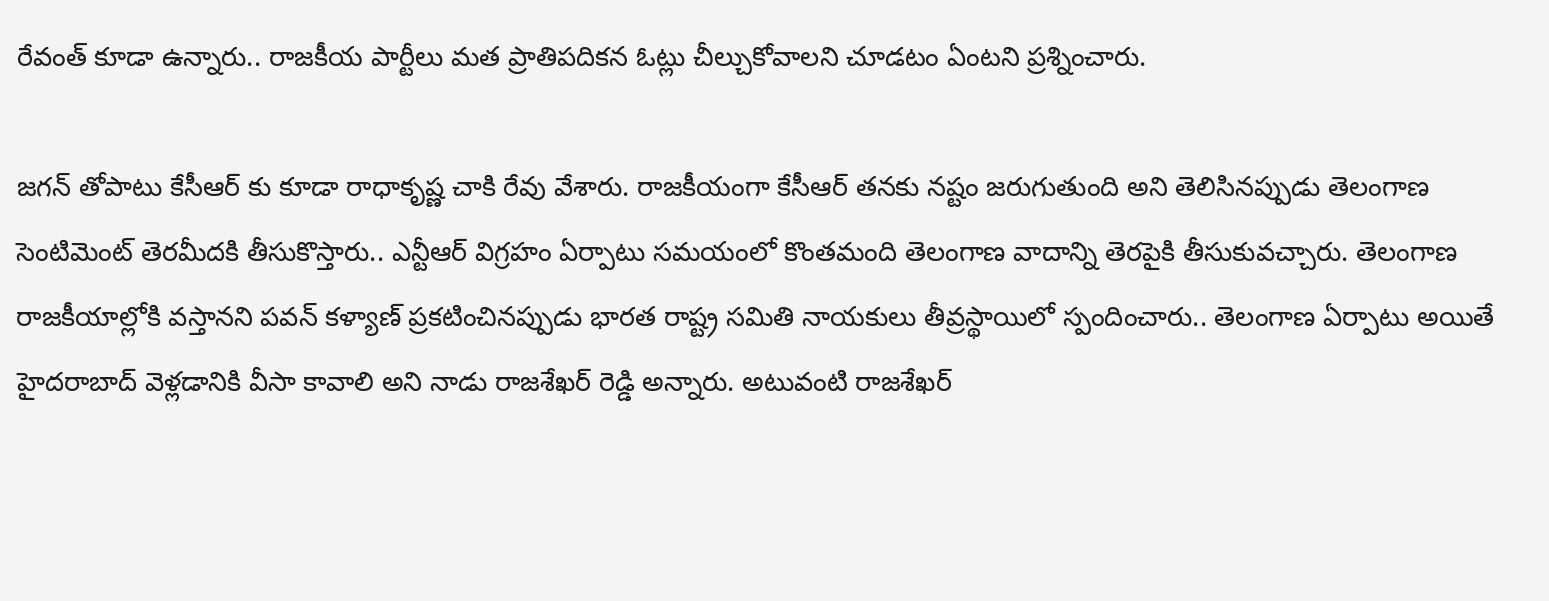రేవంత్ కూడా ఉన్నారు.. రాజకీయ పార్టీలు మత ప్రాతిపదికన ఓట్లు చీల్చుకోవాలని చూడటం ఏంటని ప్రశ్నించారు.

జగన్ తోపాటు కేసీఆర్ కు కూడా రాధాకృష్ణ చాకి రేవు వేశారు. రాజకీయంగా కేసీఆర్ తనకు నష్టం జరుగుతుంది అని తెలిసినప్పుడు తెలంగాణ సెంటిమెంట్ తెరమీదకి తీసుకొస్తారు.. ఎన్టీఆర్ విగ్రహం ఏర్పాటు సమయంలో కొంతమంది తెలంగాణ వాదాన్ని తెరపైకి తీసుకువచ్చారు. తెలంగాణ రాజకీయాల్లోకి వస్తానని పవన్ కళ్యాణ్ ప్రకటించినప్పుడు భారత రాష్ట్ర సమితి నాయకులు తీవ్రస్థాయిలో స్పందించారు.. తెలంగాణ ఏర్పాటు అయితే హైదరాబాద్ వెళ్లడానికి వీసా కావాలి అని నాడు రాజశేఖర్ రెడ్డి అన్నారు. అటువంటి రాజశేఖర్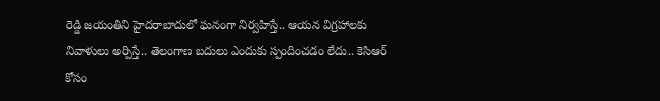రెడ్డి జయంతిని హైదరాబాదులో ఘనంగా నిర్వహిస్తే.. ఆయన విగ్రహాలకు నివాళులు అర్పిస్తే.. తెలంగాణ బదులు ఎందుకు స్పందించడం లేదు.. కెసిఆర్ కోసం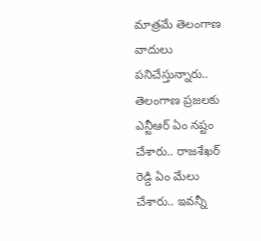మాత్రమే తెలంగాణ వాదులు పనిచేస్తున్నారు.. తెలంగాణ ప్రజలకు ఎన్టీఆర్ ఏం నష్టం చేశారు.. రాజశేఖర్ రెడ్డి ఏం మేలు చేశారు.. ఇవన్నీ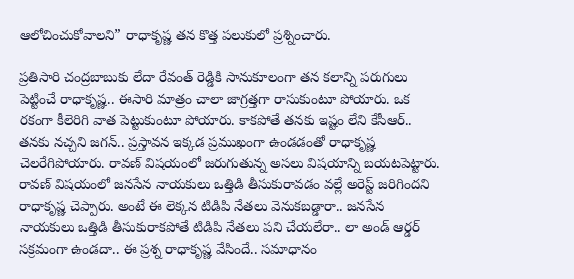ఆలోచించుకోవాలని” రాధాకృష్ణ తన కొత్త పలుకులో ప్రశ్నించారు.

ప్రతిసారి చంద్రబాబుకు లేదా రేవంత్ రెడ్డికి సానుకూలంగా తన కలాన్ని పరుగులు పెట్టించే రాధాకృష్ణ.. ఈసారి మాత్రం చాలా జాగ్రత్తగా రాసుకుంటూ పోయారు. ఒక రకంగా కీలెరిగి వాత పెట్టుకుంటూ పోయారు. కాకపోతే తనకు ఇష్టం లేని కేసీఆర్.. తనకు నచ్చని జగన్.. ప్రస్తావన ఇక్కడ ప్రముఖంగా ఉండడంతో రాధాకృష్ణ చెలరేగిపోయారు. రావణ్ విషయంలో జరుగుతున్న అసలు విషయాన్ని బయటపెట్టారు. రావణ్ విషయంలో జనసేన నాయకులు ఒత్తిడి తీసుకురావడం వల్లే అరెస్ట్ జరిగిందని రాధాకృష్ణ చెప్పారు. అంటే ఈ లెక్కన టిడిపి నేతలు వెనుకబడ్డారా.. జనసేన నాయకులు ఒత్తిడి తీసుకురాకపోతే టిడిపి నేతలు పని చేయలేరా.. లా అండ్ ఆర్డర్ సక్రమంగా ఉండదా.. ఈ ప్రశ్న రాధాకృష్ణ వేసిందే.. సమాధానం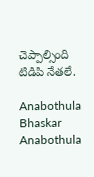చెప్పాల్సింది టిడిపి నేతలే.

Anabothula Bhaskar
Anabothula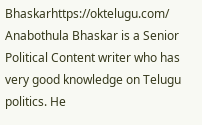Bhaskarhttps://oktelugu.com/
Anabothula Bhaskar is a Senior Political Content writer who has very good knowledge on Telugu politics. He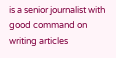is a senior journalist with good command on writing articles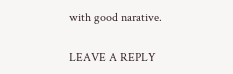with good narative.

LEAVE A REPLY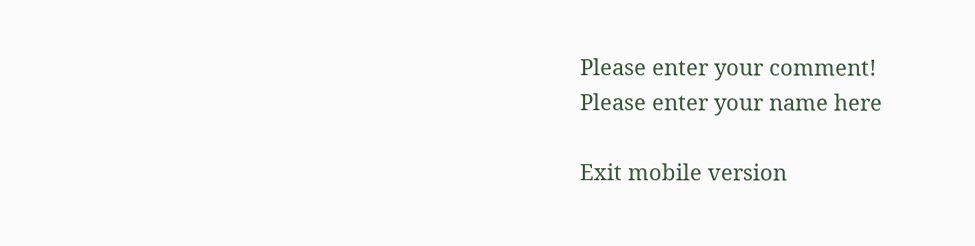Please enter your comment!
Please enter your name here

Exit mobile version